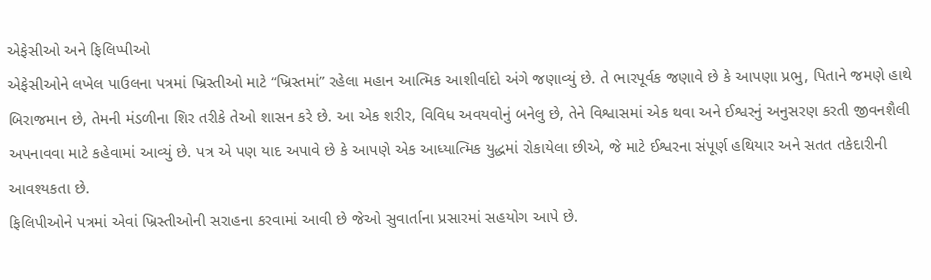એફેસીઓ અને ફિલિપ્પીઓ
એફેસીઓને લખેલ પાઉલના પત્રમાં ખ્રિસ્તીઓ માટે “ખ્રિસ્તમાં” રહેલા મહાન આત્મિક આશીર્વાદો અંગે જણાવ્યું છે. તે ભારપૂર્વક જણાવે છે કે આપણા પ્રભુ, પિતાને જમણે હાથે બિરાજમાન છે, તેમની મંડળીના શિર તરીકે તેઓ શાસન કરે છે. આ એક શરીર, વિવિધ અવયવોનું બનેલુ છે, તેને વિશ્વાસમાં એક થવા અને ઈશ્વરનું અનુસરણ કરતી જીવનશૈલી અપનાવવા માટે કહેવામાં આવ્યું છે. પત્ર એ પણ યાદ અપાવે છે કે આપણે એક આધ્યાત્મિક યુદ્ધમાં રોકાયેલા છીએ, જે માટે ઈશ્વરના સંપૂર્ણ હથિયાર અને સતત તકેદારીની આવશ્યકતા છે.
ફિલિપીઓને પત્રમાં એવાં ખ્રિસ્તીઓની સરાહના કરવામાં આવી છે જેઓ સુવાર્તાના પ્રસારમાં સહયોગ આપે છે.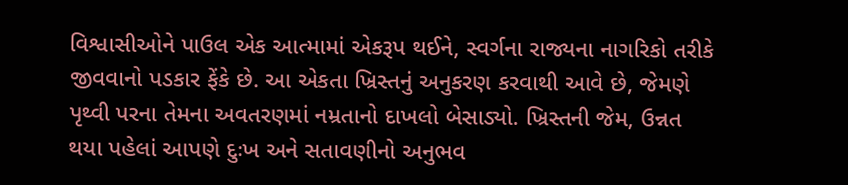વિશ્વાસીઓને પાઉલ એક આત્મામાં એકરૂપ થઈને, સ્વર્ગના રાજ્યના નાગરિકો તરીકે જીવવાનો પડકાર ફેંકે છે. આ એકતા ખ્રિસ્તનું અનુકરણ કરવાથી આવે છે, જેમણે પૃથ્વી પરના તેમના અવતરણમાં નમ્રતાનો દાખલો બેસાડ્યો. ખ્રિસ્તની જેમ, ઉન્નત થયા પહેલાં આપણે દુઃખ અને સતાવણીનો અનુભવ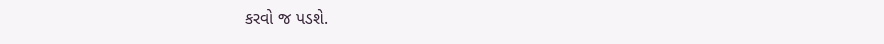કરવો જ પડશે.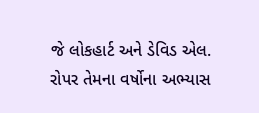જે લોકહાર્ટ અને ડેવિડ એલ. રોપર તેમના વર્ષોના અભ્યાસ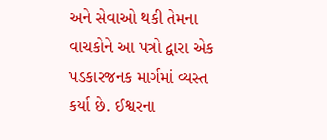અને સેવાઓ થકી તેમના વાચકોને આ પત્રો દ્વારા એક પડકારજનક માર્ગમાં વ્યસ્ત કર્યા છે. ઈશ્વરના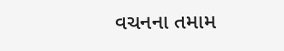વચનના તમામ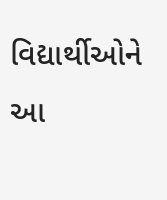વિદ્યાર્થીઓને આ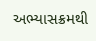અભ્યાસક્રમથી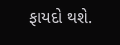ફાયદો થશે.